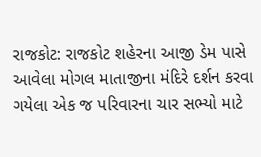રાજકોટ: રાજકોટ શહેરના આજી ડેમ પાસે આવેલા મોગલ માતાજીના મંદિરે દર્શન કરવા ગયેલા એક જ પરિવારના ચાર સભ્યો માટે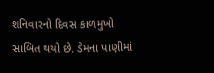શનિવારનો દિવસ કાળમુખો સાબિત થયો છે. ડેમના પાણીમાં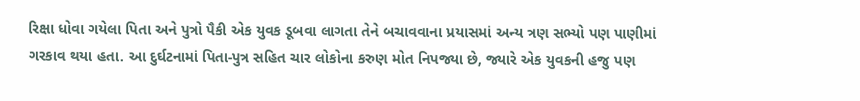રિક્ષા ધોવા ગયેલા પિતા અને પુત્રો પૈકી એક યુવક ડૂબવા લાગતા તેને બચાવવાના પ્રયાસમાં અન્ય ત્રણ સભ્યો પણ પાણીમાં ગરકાવ થયા હતા. આ દુર્ઘટનામાં પિતા-પુત્ર સહિત ચાર લોકોના કરુણ મોત નિપજ્યા છે, જ્યારે એક યુવકની હજુ પણ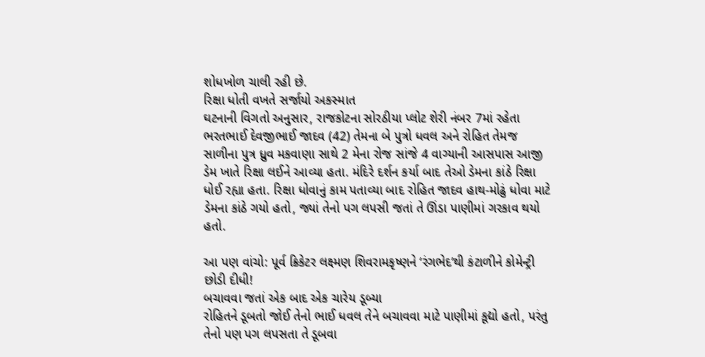શોધખોળ ચાલી રહી છે.
રિક્ષા ધોતી વખતે સર્જાયો અકસ્માત
ઘટનાની વિગતો અનુસાર, રાજકોટના સોરઠીયા પ્લોટ શેરી નંબર 7માં રહેતા ભરતભાઈ દેવજીભાઈ જાદવ (42) તેમના બે પુત્રો ધવલ અને રોહિત તેમજ સાળીના પુત્ર ધ્રુવ મકવાણા સાથે 2 મેના રોજ સાંજે 4 વાગ્યાની આસપાસ આજી ડેમ ખાતે રિક્ષા લઈને આવ્યા હતા. મંદિરે દર્શન કર્યા બાદ તેઓ ડેમના કાંઠે રિક્ષા ધોઈ રહ્યા હતા. રિક્ષા ધોવાનું કામ પતાવ્યા બાદ રોહિત જાદવ હાથ-મોઢું ધોવા માટે ડેમના કાંઠે ગયો હતો, જ્યાં તેનો પગ લપસી જતાં તે ઊંડા પાણીમાં ગરકાવ થયો હતો.

આ પણ વાંચો: પૂર્વ ક્રિકેટર લક્ષ્મણ શિવરામકૃષ્ણને ‘રંગભેદ’થી કંટાળીને કોમેન્ટ્રી છોડી દીધી!
બચાવવા જતાં એક બાદ એક ચારેય ડૂબ્યા
રોહિતને ડૂબતો જોઈ તેનો ભાઈ ધવલ તેને બચાવવા માટે પાણીમાં કૂદ્યો હતો, પરંતુ તેનો પણ પગ લપસતા તે ડૂબવા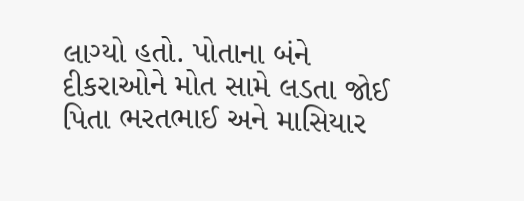લાગ્યો હતો. પોતાના બંને દીકરાઓને મોત સામે લડતા જોઈ પિતા ભરતભાઈ અને માસિયાર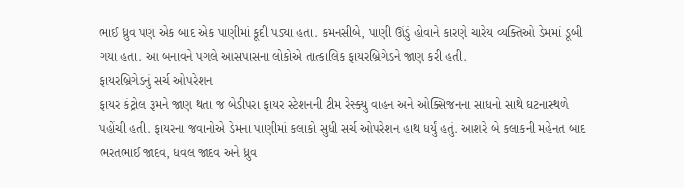ભાઈ ધ્રુવ પણ એક બાદ એક પાણીમાં કૂદી પડ્યા હતા. કમનસીબે, પાણી ઊંડું હોવાને કારણે ચારેય વ્યક્તિઓ ડેમમાં ડૂબી ગયા હતા. આ બનાવને પગલે આસપાસના લોકોએ તાત્કાલિક ફાયરબ્રિગેડને જાણ કરી હતી.
ફાયરબ્રિગેડનું સર્ચ ઓપરેશન
ફાયર કંટ્રોલ રૂમને જાણ થતા જ બેડીપરા ફાયર સ્ટેશનની ટીમ રેસ્ક્યુ વાહન અને ઓક્સિજનના સાધનો સાથે ઘટનાસ્થળે પહોંચી હતી. ફાયરના જવાનોએ ડેમના પાણીમાં કલાકો સુધી સર્ચ ઓપરેશન હાથ ધર્યું હતું. આશરે બે કલાકની મહેનત બાદ ભરતભાઈ જાદવ, ધવલ જાદવ અને ધ્રુવ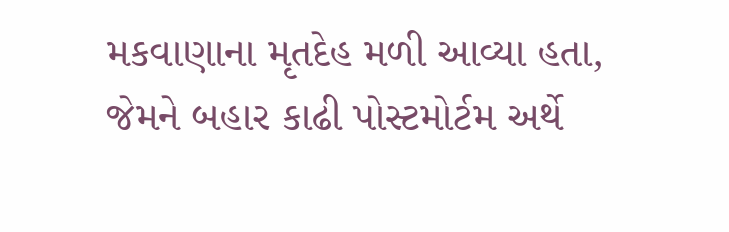મકવાણાના મૃતદેહ મળી આવ્યા હતા, જેમને બહાર કાઢી પોસ્ટમોર્ટમ અર્થે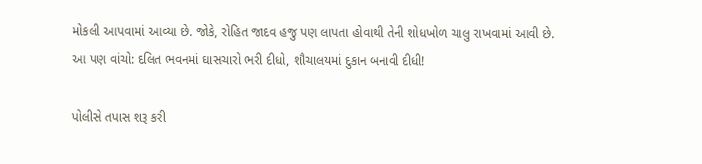મોકલી આપવામાં આવ્યા છે. જોકે, રોહિત જાદવ હજુ પણ લાપતા હોવાથી તેની શોધખોળ ચાલુ રાખવામાં આવી છે.
આ પણ વાંચો: દલિત ભવનમાં ઘાસચારો ભરી દીધો, શૌચાલયમાં દુકાન બનાવી દીધી!

પોલીસે તપાસ શરૂ કરી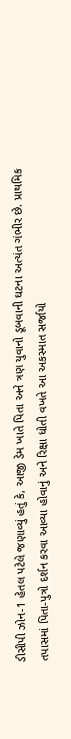ડીસીપી ઝોન-1 હેતલ પટેલે જણાવ્યું હતું કે, આજી ડેમ ખાતે પિતા અને ત્રણ યુવાનો ડૂબવાની ઘટના અત્યંત ગંભીર છે. પ્રાથમિક તપાસમાં પિતા-પુત્રો દર્શન કરવા આવ્યા હોવાનું અને રિક્ષા ધોતી વખતે આ અકસ્માત સર્જાયો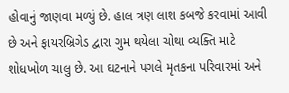હોવાનું જાણવા મળ્યું છે. હાલ ત્રણ લાશ કબજે કરવામાં આવી છે અને ફાયરબ્રિગેડ દ્વારા ગુમ થયેલા ચોથા વ્યક્તિ માટે શોધખોળ ચાલુ છે. આ ઘટનાને પગલે મૃતકના પરિવારમાં અને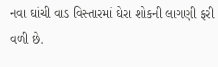નવા ઘાંચી વાડ વિસ્તારમાં ઘેરા શોકની લાગણી ફરી વળી છે.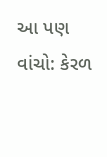આ પણ વાંચો: કેરળ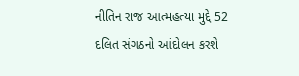નીતિન રાજ આત્મહત્યા મુદ્દે 52 દલિત સંગઠનો આંદોલન કરશે